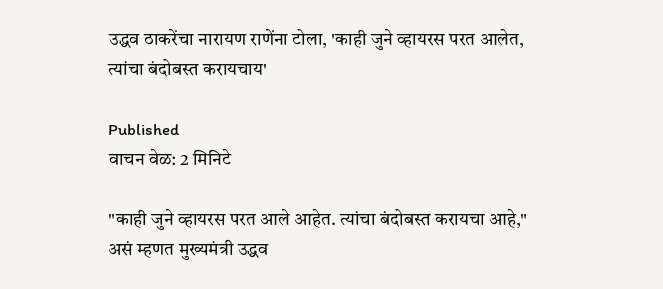उद्धव ठाकरेंचा नारायण राणेंना टोला, 'काही जुने व्हायरस परत आलेत, त्यांचा बंदोबस्त करायचाय'

Published
वाचन वेळ: 2 मिनिटे

"काही जुने व्हायरस परत आले आहेत. त्यांचा बंदोबस्त करायचा आहे," असं म्हणत मुख्यमंत्री उद्धव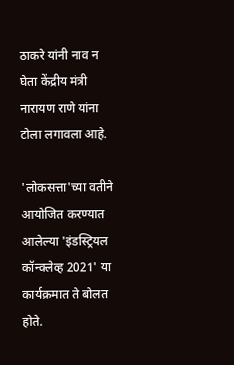ठाकरे यांनी नाव न घेता केंद्रीय मंत्री नारायण राणे यांना टोला लगावला आहे.

'लोकसत्ता'च्या वतीने आयोजित करण्यात आलेल्या 'इंडस्ट्रियल कॉन्क्लेव्ह 2021' या कार्यक्रमात ते बोलत होते.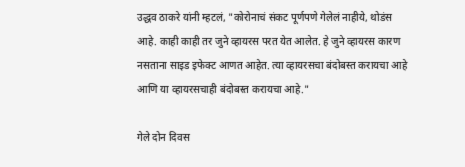उद्धव ठाकरे यांनी म्हटलं, "कोरोनाचं संकट पूर्णपणे गेलेलं नाहीये, थोडंस आहे. काही काही तर जुने व्हायरस परत येत आलेत. हे जुने व्हायरस कारण नसताना साइड इफेक्ट आणत आहेत. त्या व्हायरसचा बंदोबस्त करायचा आहे आणि या व्हायरसचाही बंदोबस्त करायचा आहे."

गेले दोन दिवस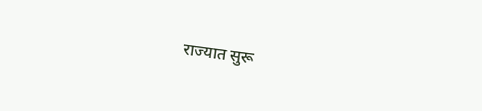राज्यात सुरू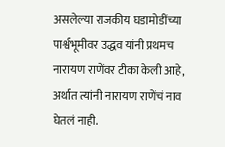असलेल्या राजकीय घडामोडींच्या पार्श्वभूमीवर उद्धव यांनी प्रथमच नारायण राणेंवर टीका केली आहे, अर्थात त्यांनी नारायण राणेंचं नाव घेतलं नाही.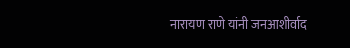नारायण राणे यांनी जनआशीर्वाद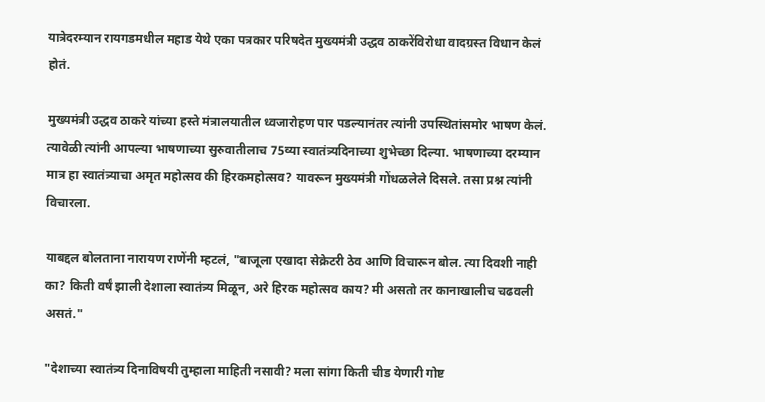यात्रेदरम्यान रायगडमधील महाड येथे एका पत्रकार परिषदेत मुख्यमंत्री उद्धव ठाकरेंविरोधा वादग्रस्त विधान केलं होतं.

मुख्यमंत्री उद्धव ठाकरे यांच्या हस्ते मंत्रालयातील ध्वजारोहण पार पडल्यानंतर त्यांनी उपस्थितांसमोर भाषण केलं. त्यावेळी त्यांनी आपल्या भाषणाच्या सुरुवातीलाच 75व्या स्वातंत्र्यदिनाच्या शुभेच्छा दिल्या. भाषणाच्या दरम्यान मात्र हा स्वातंत्र्याचा अमृत महोत्सव की हिरकमहोत्सव? यावरून मुख्यमंत्री गोंधळलेले दिसले. तसा प्रश्न त्यांनी विचारला.

याबद्दल बोलताना नारायण राणेंनी म्हटलं, "बाजूला एखादा सेक्रेटरी ठेव आणि विचारून बोल. त्या दिवशी नाही का? किती वर्षं झाली देशाला स्वातंत्र्य मिळून, अरे हिरक महोत्सव काय? मी असतो तर कानाखालीच चढवली असतं."

"देशाच्या स्वातंत्र्य दिनाविषयी तुम्हाला माहिती नसावी? मला सांगा किती चीड येणारी गोष्ट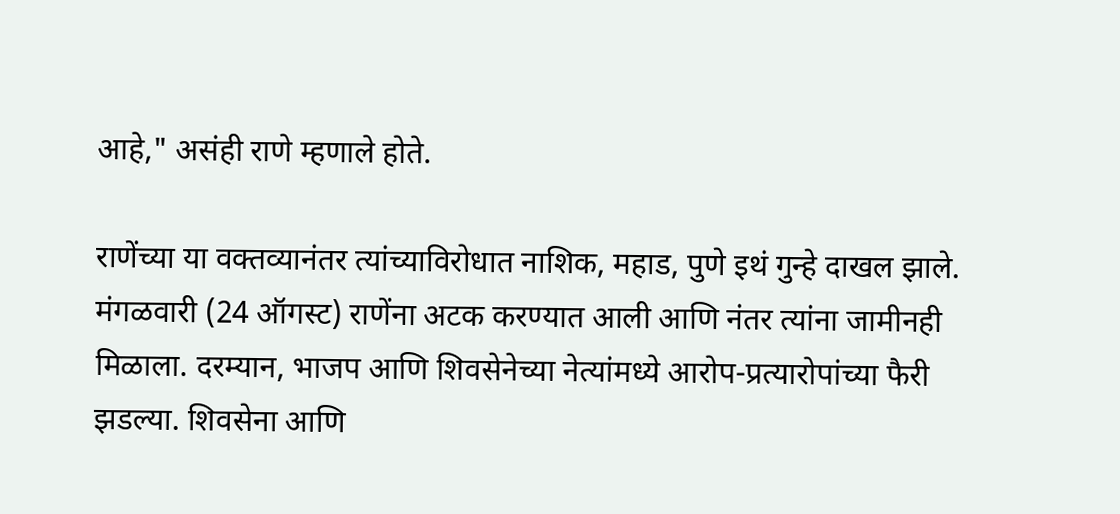आहे," असंही राणे म्हणाले होते.

राणेंच्या या वक्तव्यानंतर त्यांच्याविरोधात नाशिक, महाड, पुणे इथं गुन्हे दाखल झाले. मंगळवारी (24 ऑगस्ट) राणेंना अटक करण्यात आली आणि नंतर त्यांना जामीनही मिळाला. दरम्यान, भाजप आणि शिवसेनेच्या नेत्यांमध्ये आरोप-प्रत्यारोपांच्या फैरी झडल्या. शिवसेना आणि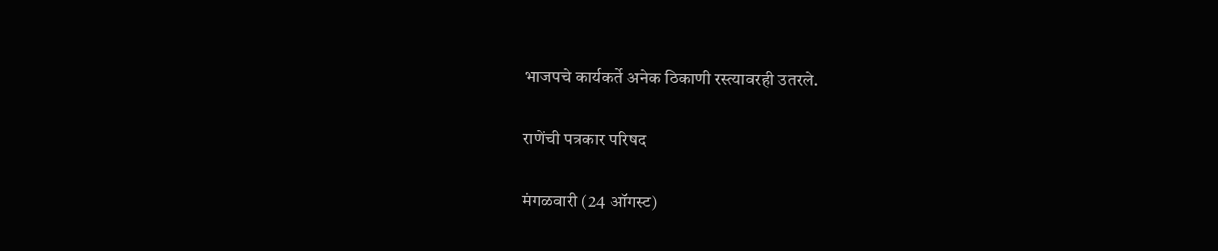भाजपचे कार्यकर्ते अनेक ठिकाणी रस्त्यावरही उतरले.

राणेंची पत्रकार परिषद

मंगळवारी (24 ऑगस्ट)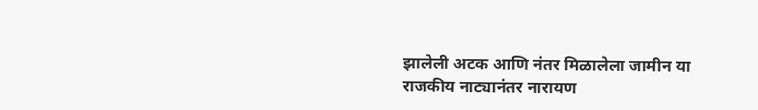झालेली अटक आणि नंतर मिळालेला जामीन या राजकीय नाट्यानंतर नारायण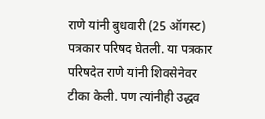राणे यांनी बुधवारी (25 ऑगस्ट) पत्रकार परिषद घेतली. या पत्रकार परिषदेत राणे यांनी शिवसेनेवर टीका केली. पण त्यांनीही उद्धव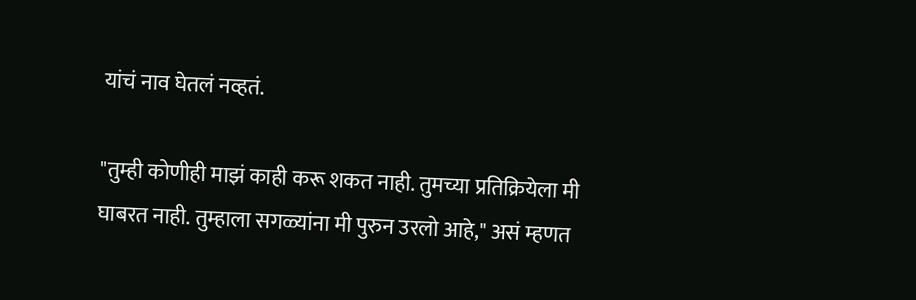यांचं नाव घेतलं नव्हतं.

"तुम्ही कोणीही माझं काही करू शकत नाही. तुमच्या प्रतिक्रियेला मी घाबरत नाही. तुम्हाला सगळ्यांना मी पुरुन उरलो आहे," असं म्हणत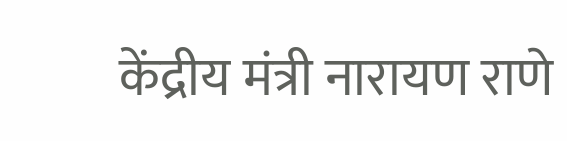केंद्रीय मंत्री नारायण राणे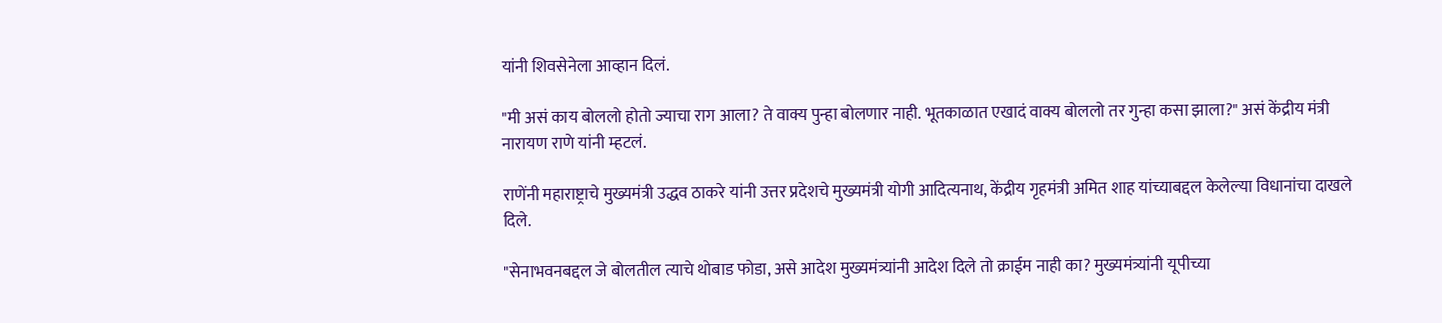यांनी शिवसेनेला आव्हान दिलं.

"मी असं काय बोललो होतो ज्याचा राग आला? ते वाक्य पुन्हा बोलणार नाही. भूतकाळात एखादं वाक्य बोललो तर गुन्हा कसा झाला?" असं केंद्रीय मंत्री नारायण राणे यांनी म्हटलं.

राणेंनी महाराष्ट्राचे मुख्यमंत्री उद्धव ठाकरे यांनी उत्तर प्रदेशचे मुख्यमंत्री योगी आदित्यनाथ, केंद्रीय गृहमंत्री अमित शाह यांच्याबद्दल केलेल्या विधानांचा दाखले दिले.

"सेनाभवनबद्दल जे बोलतील त्याचे थोबाड फोडा, असे आदेश मुख्यमंत्र्यांनी आदेश दिले तो क्राईम नाही का? मुख्यमंत्र्यांनी यूपीच्या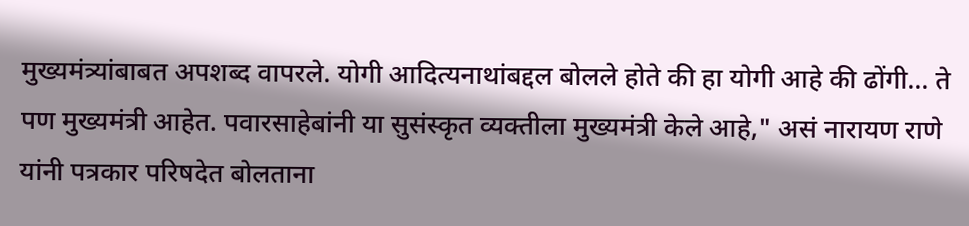मुख्यमंत्र्यांबाबत अपशब्द वापरले. योगी आदित्यनाथांबद्दल बोलले होते की हा योगी आहे की ढोंगी... ते पण मुख्यमंत्री आहेत. पवारसाहेबांनी या सुसंस्कृत व्यक्तीला मुख्यमंत्री केले आहे," असं नारायण राणे यांनी पत्रकार परिषदेत बोलताना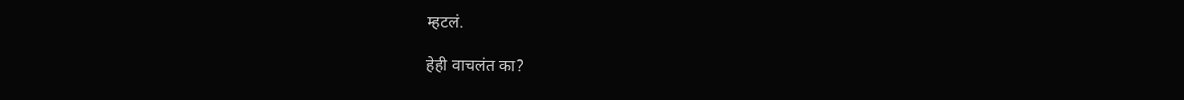म्हटलं.

हेही वाचलंत का?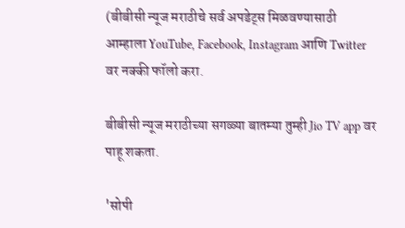(बीबीसी न्यूज मराठीचे सर्व अपडेट्स मिळवण्यासाठी आम्हाला YouTube, Facebook, Instagram आणि Twitter वर नक्की फॉलो करा.

बीबीसी न्यूज मराठीच्या सगळ्या बातम्या तुम्ही Jio TV app वर पाहू शकता.

'सोपी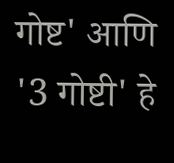गोष्ट' आणि '3 गोष्टी' हे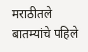मराठीतले बातम्यांचे पहिले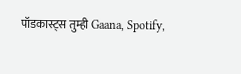पॉडकास्ट्स तुम्ही Gaana, Spotify,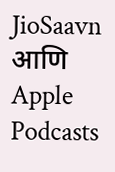JioSaavn आणि Apple Podcasts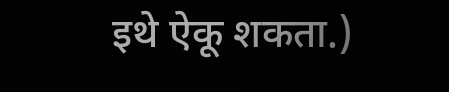इथे ऐकू शकता.)